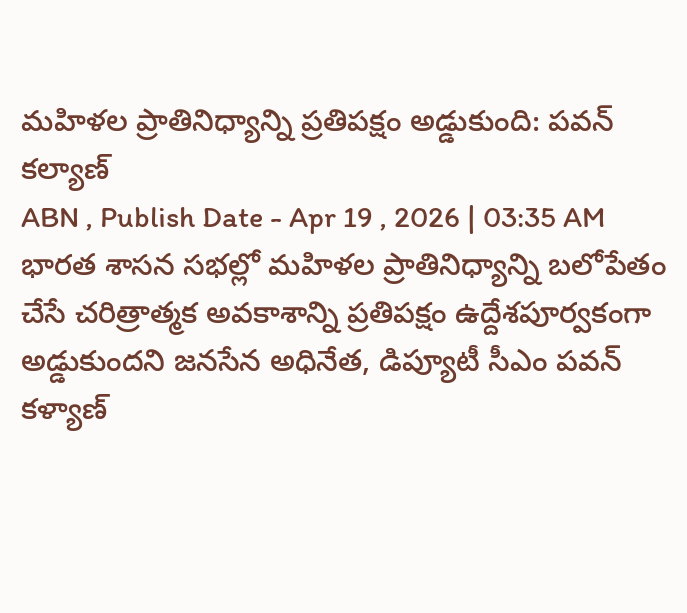మహిళల ప్రాతినిధ్యాన్ని ప్రతిపక్షం అడ్డుకుంది: పవన్ కల్యాణ్
ABN , Publish Date - Apr 19 , 2026 | 03:35 AM
భారత శాసన సభల్లో మహిళల ప్రాతినిధ్యాన్ని బలోపేతం చేసే చరిత్రాత్మక అవకాశాన్ని ప్రతిపక్షం ఉద్దేశపూర్వకంగా అడ్డుకుందని జనసేన అధినేత, డిప్యూటీ సీఎం పవన్ కళ్యాణ్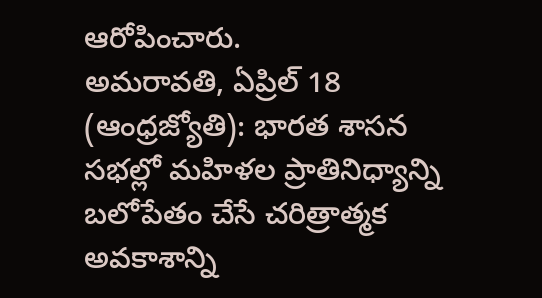ఆరోపించారు.
అమరావతి, ఏప్రిల్ 18 (ఆంధ్రజ్యోతి): భారత శాసన సభల్లో మహిళల ప్రాతినిధ్యాన్ని బలోపేతం చేసే చరిత్రాత్మక అవకాశాన్ని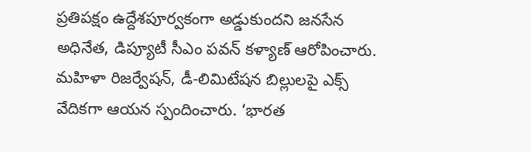ప్రతిపక్షం ఉద్దేశపూర్వకంగా అడ్డుకుందని జనసేన అధినేత, డిప్యూటీ సీఎం పవన్ కళ్యాణ్ ఆరోపించారు. మహిళా రిజర్వేషన్, డీ-లిమిటేషన బిల్లులపై ఎక్స్ వేదికగా ఆయన స్పందించారు. ‘భారత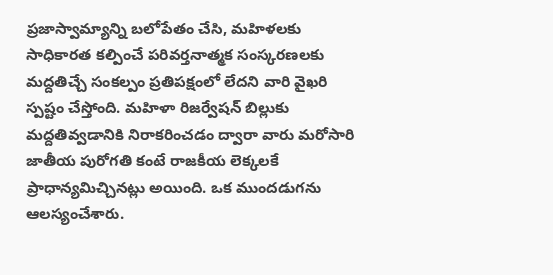ప్రజాస్వామ్యాన్ని బలోపేతం చేసి, మహిళలకు సాధికారత కల్పించే పరివర్తనాత్మక సంస్కరణలకు మద్దతిచ్చే సంకల్పం ప్రతిపక్షంలో లేదని వారి వైఖరి స్పష్టం చేస్తోంది. మహిళా రిజర్వేషన్ బిల్లుకు మద్దతివ్వడానికి నిరాకరించడం ద్వారా వారు మరోసారి జాతీయ పురోగతి కంటే రాజకీయ లెక్కలకే ప్రాధాన్యమిచ్చినట్లు అయింది. ఒక ముందడుగను ఆలస్యంచేశారు.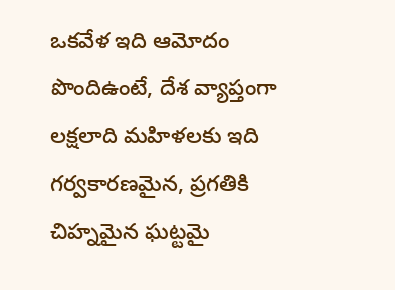ఒకవేళ ఇది ఆమోదం పొందిఉంటే, దేశ వ్యాప్తంగా లక్షలాది మహిళలకు ఇది గర్వకారణమైన, ప్రగతికి చిహ్నమైన ఘట్టమై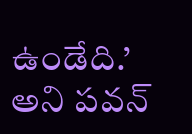ఉండేది.’ అని పవన్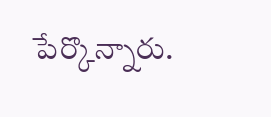పేర్కొన్నారు.